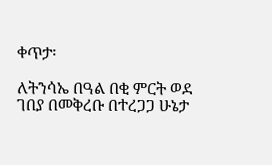ቀጥታ፡

ለትንሳኤ በዓል በቂ ምርት ወደ ገበያ በመቅረቡ በተረጋጋ ሁኔታ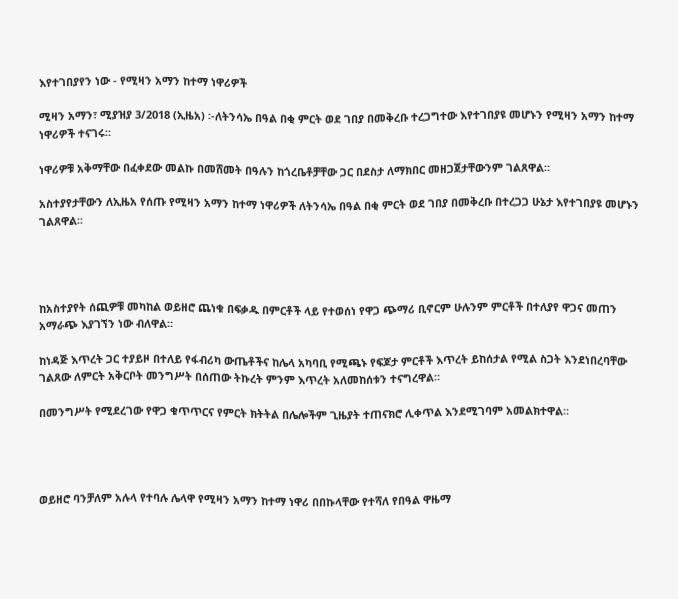እየተገበያየን ነው - የሚዛን አማን ከተማ ነዋሪዎች

ሚዛን አማን፣ ሚያዝያ 3/2018 (ኢዜአ) ፡-ለትንሳኤ በዓል በቂ ምርት ወደ ገበያ በመቅረቡ ተረጋግተው እየተገበያዩ መሆኑን የሚዛን አማን ከተማ ነዋሪዎች ተናገሩ።

ነዋሪዎቹ አቅማቸው በፈቀደው መልኩ በመሸመት በዓሉን ከጎረቤቶቻቸው ጋር በደስታ ለማክበር መዘጋጀታቸውንም ገልጸዋል።

አስተያየታቸውን ለኢዜአ የሰጡ የሚዛን አማን ከተማ ነዋሪዎች ለትንሳኤ በዓል በቂ ምርት ወደ ገበያ በመቅረቡ በተረጋጋ ሁኔታ እየተገበያዩ መሆኑን ገልጸዋል፡፡




ከአስተያየት ሰጪዎቹ መካከል ወይዘሮ ጨነቁ በፍቃዱ በምርቶች ላይ የተወሰነ የዋጋ ጭማሪ ቢኖርም ሁሉንም ምርቶች በተለያየ ዋጋና መጠን አማራጭ እያገኘን ነው ብለዋል።

ከነዳጅ እጥረት ጋር ተያይዞ በተለይ የፋብሪካ ውጤቶችና ከሌላ አካባቢ የሚጫኑ የፍጆታ ምርቶች እጥረት ይከሰታል የሚል ስጋት እንደነበረባቸው ገልጸው ለምርት አቅርቦት መንግሥት በሰጠው ትኩረት ምንም እጥረት አለመከሰቱን ተናግረዋል።

በመንግሥት የሚደረገው የዋጋ ቁጥጥርና የምርት ክትትል በሌሎችም ጊዜያት ተጠናክሮ ሊቀጥል እንደሚገባም አመልክተዋል።




ወይዘሮ ባንቻለም አሉላ የተባሉ ሌላዋ የሚዛን አማን ከተማ ነዋሪ በበኩላቸው የተሻለ የበዓል ዋዜማ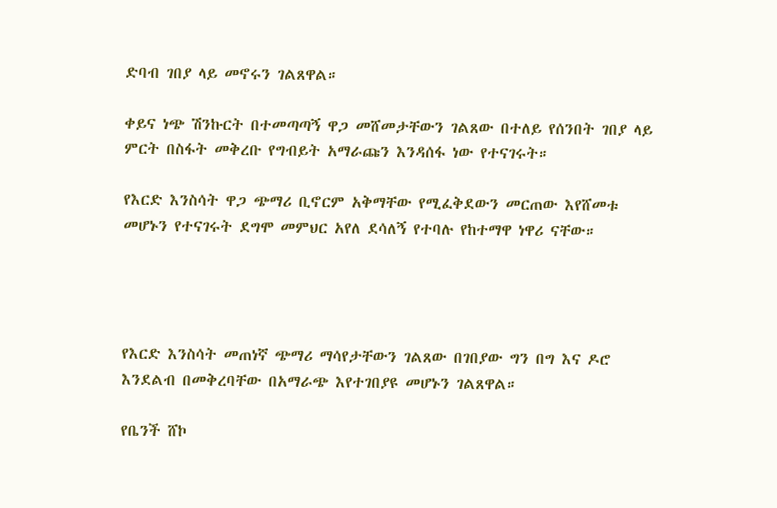ድባብ ገበያ ላይ መኖሩን ገልጸዋል።

ቀይና ነጭ ሽንኩርት በተመጣጣኝ ዋጋ መሸመታቸውን ገልጸው በተለይ የሰንበት ገበያ ላይ ምርት በስፋት መቅረቡ የግብይት አማራጩን እንዳሰፋ ነው የተናገሩት።

የእርድ እንስሳት ዋጋ ጭማሪ ቢኖርም አቅማቸው የሚፈቅደውን መርጠው እየሸመቱ መሆኑን የተናገሩት ደግሞ መምህር አየለ ደሳለኝ የተባሉ የከተማዋ ነዋሪ ናቸው።




የእርድ እንስሳት መጠነኛ ጭማሪ ማሳየታቸውን ገልጸው በገበያው ግን በግ እና ዶሮ እንደልብ በመቅረባቸው በአማራጭ እየተገበያዩ መሆኑን ገልጸዋል።

የቤንች ሸኮ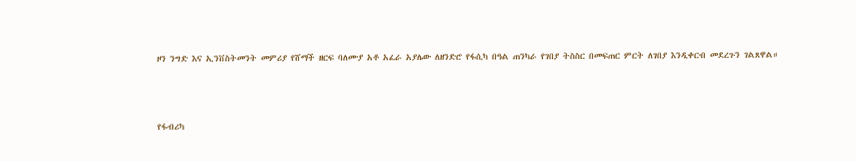ዞን ንግድ እና ኢንቨስትመንት መምሪያ የሸማች ዘርፍ ባለሙያ አቶ አፈራ አያሌው ለዘንድሮ የፋሲካ በዓል ጠንካራ የገበያ ትስስር በመፍጠር ምርት ለገበያ እንዲቀርብ መደረጉን ገልጸዋል።




የፋብሪካ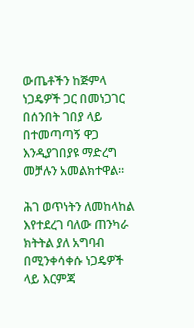ውጤቶችን ከጅምላ ነጋዴዎች ጋር በመነጋገር በሰንበት ገበያ ላይ በተመጣጣኝ ዋጋ እንዲያገበያዩ ማድረግ መቻሉን አመልክተዋል።

ሕገ ወጥነትን ለመከላከል እየተደረገ ባለው ጠንካራ ክትትል ያለ አግባብ በሚንቀሳቀሱ ነጋዴዎች ላይ እርምጃ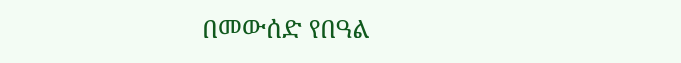በመውሰድ የበዓል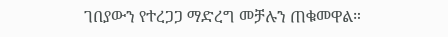ገበያውን የተረጋጋ ማድረግ መቻሉን ጠቁመዋል።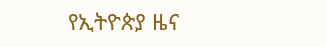የኢትዮጵያ ዜና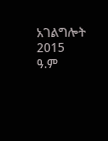አገልግሎት
2015
ዓ.ም